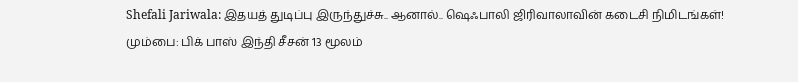Shefali Jariwala: இதயத் துடிப்பு இருந்துச்சு.. ஆனால்.. ஷெஃபாலி ஜிரிவாலாவின் கடைசி நிமிடங்கள்!
மும்பை: பிக் பாஸ் இந்தி சீசன் 13 மூலம்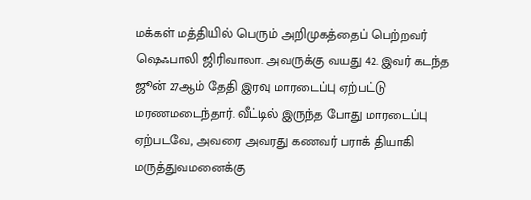மக்கள் மத்தியில் பெரும் அறிமுகத்தைப் பெற்றவர் ஷெஃபாலி ஜிரிவாலா. அவருக்கு வயது 42. இவர் கடந்த ஜூன் 27ஆம் தேதி இரவு மாரடைப்பு ஏற்பட்டு மரணமடைந்தார். வீட்டில் இருந்த போது மாரடைப்பு ஏற்படவே, அவரை அவரது கணவர் பராக் தியாகி மருத்துவமனைக்கு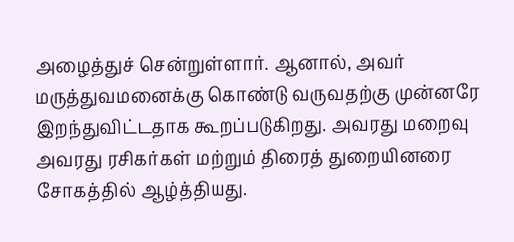அழைத்துச் சென்றுள்ளார். ஆனால், அவர் மருத்துவமனைக்கு கொண்டு வருவதற்கு முன்னரே இறந்துவிட்டதாக கூறப்படுகிறது. அவரது மறைவு அவரது ரசிகர்கள் மற்றும் திரைத் துறையினரை சோகத்தில் ஆழ்த்தியது.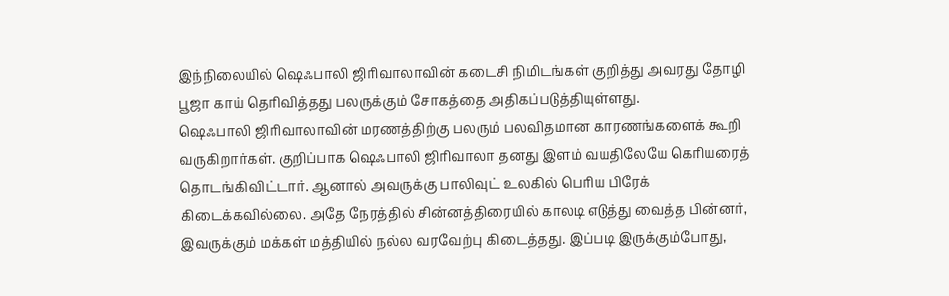இந்நிலையில் ஷெஃபாலி ஜிரிவாலாவின் கடைசி நிமிடங்கள் குறித்து அவரது தோழி பூஜா காய் தெரிவித்தது பலருக்கும் சோகத்தை அதிகப்படுத்தியுள்ளது.
ஷெஃபாலி ஜிரிவாலாவின் மரணத்திற்கு பலரும் பலவிதமான காரணங்களைக் கூறி வருகிறார்கள். குறிப்பாக ஷெஃபாலி ஜிரிவாலா தனது இளம் வயதிலேயே கெரியரைத் தொடங்கிவிட்டார். ஆனால் அவருக்கு பாலிவுட் உலகில் பெரிய பிரேக் கிடைக்கவில்லை. அதே நேரத்தில் சின்னத்திரையில் காலடி எடுத்து வைத்த பின்னர், இவருக்கும் மக்கள் மத்தியில் நல்ல வரவேற்பு கிடைத்தது. இப்படி இருக்கும்போது,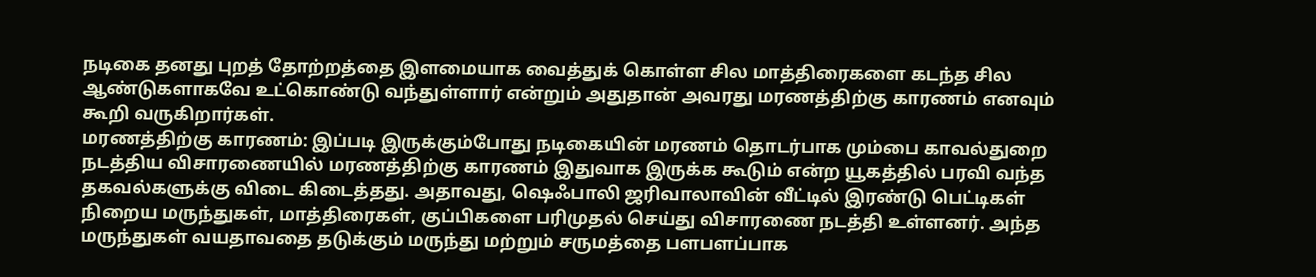நடிகை தனது புறத் தோற்றத்தை இளமையாக வைத்துக் கொள்ள சில மாத்திரைகளை கடந்த சில ஆண்டுகளாகவே உட்கொண்டு வந்துள்ளார் என்றும் அதுதான் அவரது மரணத்திற்கு காரணம் எனவும் கூறி வருகிறார்கள்.
மரணத்திற்கு காரணம்: இப்படி இருக்கும்போது நடிகையின் மரணம் தொடர்பாக மும்பை காவல்துறை நடத்திய விசாரணையில் மரணத்திற்கு காரணம் இதுவாக இருக்க கூடும் என்ற யூகத்தில் பரவி வந்த தகவல்களுக்கு விடை கிடைத்தது. அதாவது, ஷெஃபாலி ஜரிவாலாவின் வீட்டில் இரண்டு பெட்டிகள் நிறைய மருந்துகள், மாத்திரைகள், குப்பிகளை பரிமுதல் செய்து விசாரணை நடத்தி உள்ளனர். அந்த மருந்துகள் வயதாவதை தடுக்கும் மருந்து மற்றும் சருமத்தை பளபளப்பாக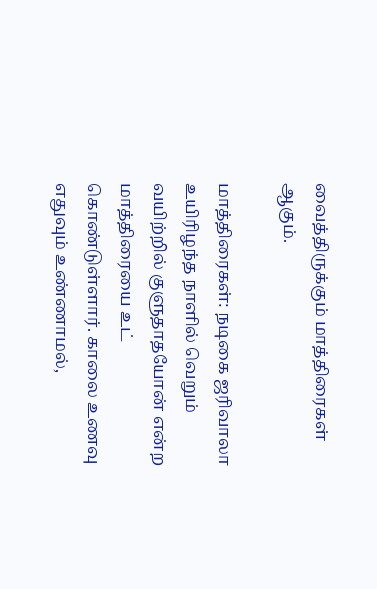வைத்திருக்கும் மாத்திரைகள் ஆகும்.

மாத்திரைகள்: நடிகை ஜரிவாலா உயிரிழந்த நாளில் வெறும் வயிற்றில் குளுதாதயோன் என்ற மாத்திரையை உட் கொண்டுள்ளார். காலை உணவு எதுவும் உண்ணாமல்,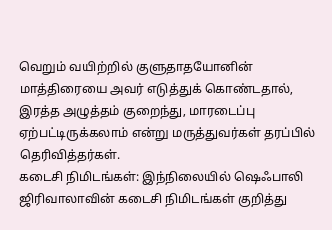வெறும் வயிற்றில் குளுதாதயோனின் மாத்திரையை அவர் எடுத்துக் கொண்டதால், இரத்த அழுத்தம் குறைந்து, மாரடைப்பு ஏற்பட்டிருக்கலாம் என்று மருத்துவர்கள் தரப்பில் தெரிவித்தர்கள்.
கடைசி நிமிடங்கள்: இந்நிலையில் ஷெஃபாலி ஜிரிவாலாவின் கடைசி நிமிடங்கள் குறித்து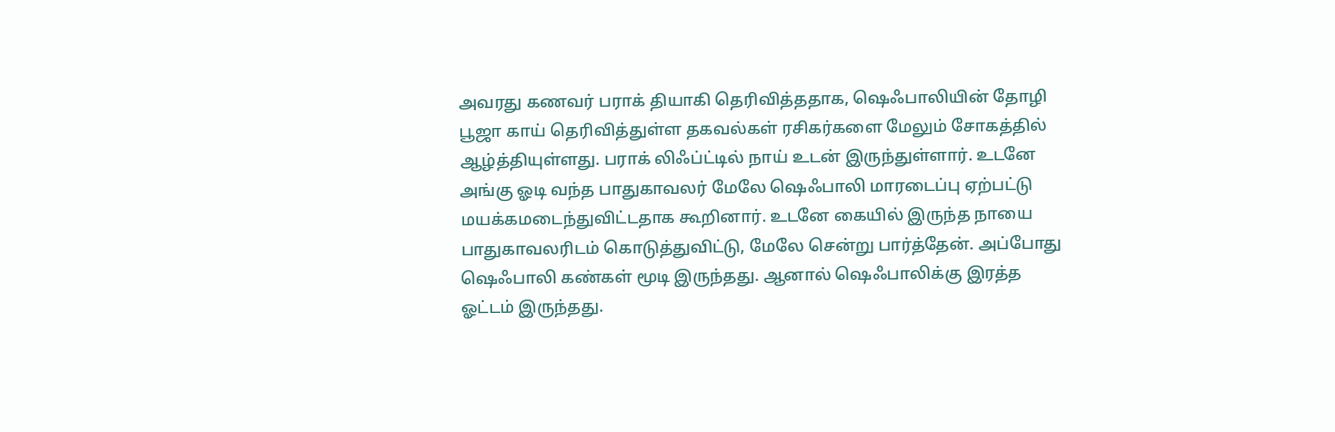அவரது கணவர் பராக் தியாகி தெரிவித்ததாக, ஷெஃபாலியின் தோழி பூஜா காய் தெரிவித்துள்ள தகவல்கள் ரசிகர்களை மேலும் சோகத்தில் ஆழ்த்தியுள்ளது. பராக் லிஃப்ட்டில் நாய் உடன் இருந்துள்ளார். உடனே அங்கு ஓடி வந்த பாதுகாவலர் மேலே ஷெஃபாலி மாரடைப்பு ஏற்பட்டு மயக்கமடைந்துவிட்டதாக கூறினார். உடனே கையில் இருந்த நாயை பாதுகாவலரிடம் கொடுத்துவிட்டு, மேலே சென்று பார்த்தேன். அப்போது ஷெஃபாலி கண்கள் மூடி இருந்தது. ஆனால் ஷெஃபாலிக்கு இரத்த ஓட்டம் இருந்தது.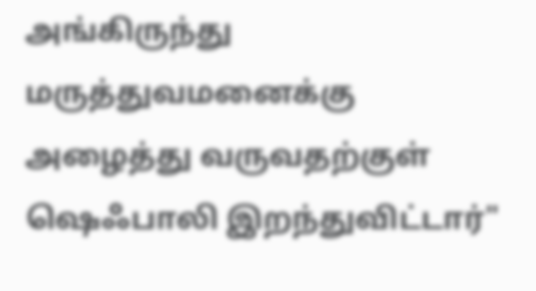அங்கிருந்து மருத்துவமனைக்கு அழைத்து வருவதற்குள் ஷெஃபாலி இறந்துவிட்டார்"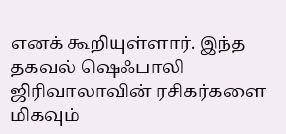எனக் கூறியுள்ளார். இந்த தகவல் ஷெஃபாலி ஜிரிவாலாவின் ரசிகர்களை மிகவும்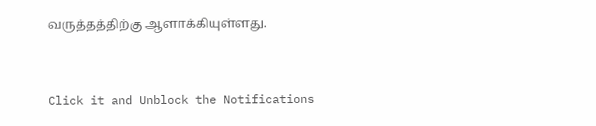வருத்தத்திற்கு ஆளாக்கியுள்ளது.


Click it and Unblock the Notifications